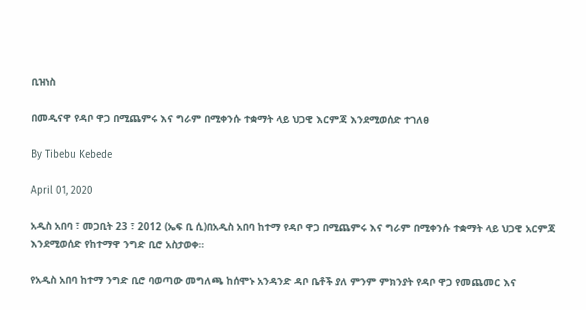ቢዝነስ

በመዲናዋ የዳቦ ዋጋ በሚጨምሩ እና ግራም በሚቀንሱ ተቋማት ላይ ህጋዊ እርምጃ እንደሚወሰድ ተገለፀ

By Tibebu Kebede

April 01, 2020

አዲስ አበባ ፣ መጋቢት 23 ፣ 2012 (ኤፍ ቢ ሲ)በአዲስ አበባ ከተማ የዳቦ ዋጋ በሚጨምሩ እና ግራም በሚቀንሱ ተቋማት ላይ ህጋዊ አርምጃ እንደሚወሰድ የከተማዋ ንግድ ቢሮ አስታወቀ።

የአዲስ አበባ ከተማ ንግድ ቢሮ ባወጣው መግለጫ ከሰሞኑ አንዳንድ ዳቦ ቤቶች ያለ ምንም ምክንያት የዳቦ ዋጋ የመጨመር እና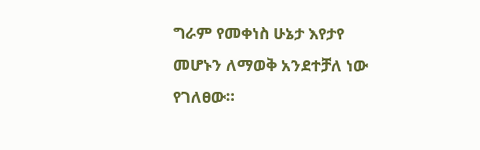ግራም የመቀነስ ሁኔታ እየታየ መሆኑን ለማወቅ አንደተቻለ ነው የገለፀው።